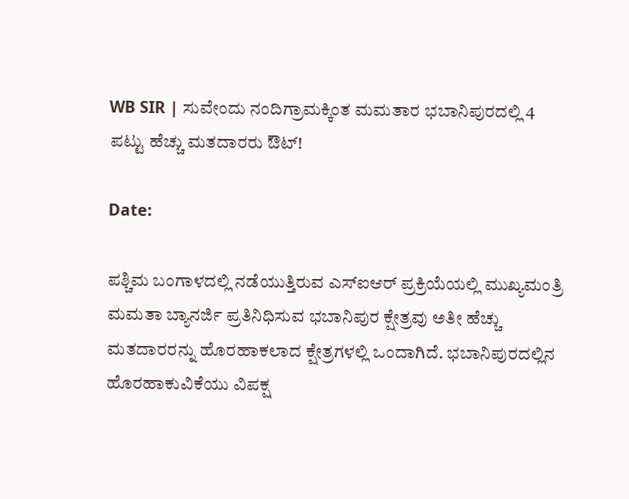WB SIR | ಸುವೇಂದು ನಂದಿಗ್ರಾಮಕ್ಕಿಂತ ಮಮತಾರ ಭಬಾನಿಪುರದಲ್ಲಿ 4 ಪಟ್ಟು ಹೆಚ್ಚು ಮತದಾರರು ಔಟ್!

Date:

ಪಶ್ಚಿಮ ಬಂಗಾಳದಲ್ಲಿ ನಡೆಯುತ್ತಿರುವ ಎಸ್‌ಐಆರ್ ಪ್ರಕ್ರಿಯೆಯಲ್ಲಿ ಮುಖ್ಯಮಂತ್ರಿ ಮಮತಾ ಬ್ಯಾನರ್ಜಿ ಪ್ರತಿನಿಧಿಸುವ ಭಬಾನಿಪುರ ಕ್ಷೇತ್ರವು ಅತೀ ಹೆಚ್ಚು ಮತದಾರರನ್ನು ಹೊರಹಾಕಲಾದ ಕ್ಷೇತ್ರಗಳಲ್ಲಿ ಒಂದಾಗಿದೆ. ಭಬಾನಿಪುರದಲ್ಲಿನ ಹೊರಹಾಕುವಿಕೆಯು ವಿಪಕ್ಷ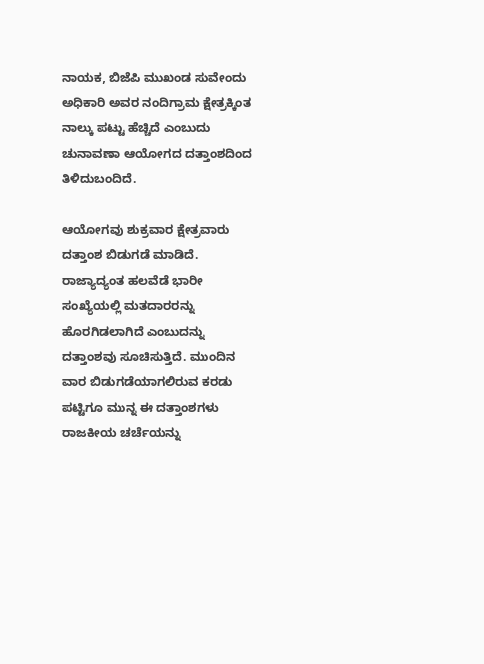ನಾಯಕ, ಬಿಜೆಪಿ ಮುಖಂಡ ಸುವೇಂದು ಅಧಿಕಾರಿ ಅವರ ನಂದಿಗ್ರಾಮ ಕ್ಷೇತ್ರಕ್ಕಿಂತ ನಾಲ್ಕು ಪಟ್ಟು ಹೆಚ್ಚಿದೆ ಎಂಬುದು ಚುನಾವಣಾ ಆಯೋಗದ ದತ್ತಾಂಶದಿಂದ ತಿಳಿದುಬಂದಿದೆ.

ಆಯೋಗವು ಶುಕ್ರವಾರ ಕ್ಷೇತ್ರವಾರು ದತ್ತಾಂಶ ಬಿಡುಗಡೆ ಮಾಡಿದೆ. ರಾಜ್ಯಾದ್ಯಂತ ಹಲವೆಡೆ ಭಾರೀ ಸಂಖ್ಯೆಯಲ್ಲಿ ಮತದಾರರನ್ನು ಹೊರಗಿಡಲಾಗಿದೆ ಎಂಬುದನ್ನು ದತ್ತಾಂಶವು ಸೂಚಿಸುತ್ತಿದೆ. ಮುಂದಿನ ವಾರ ಬಿಡುಗಡೆಯಾಗಲಿರುವ ಕರಡು ಪಟ್ಟಿಗೂ ಮುನ್ನ ಈ ದತ್ತಾಂಶಗಳು ರಾಜಕೀಯ ಚರ್ಚೆಯನ್ನು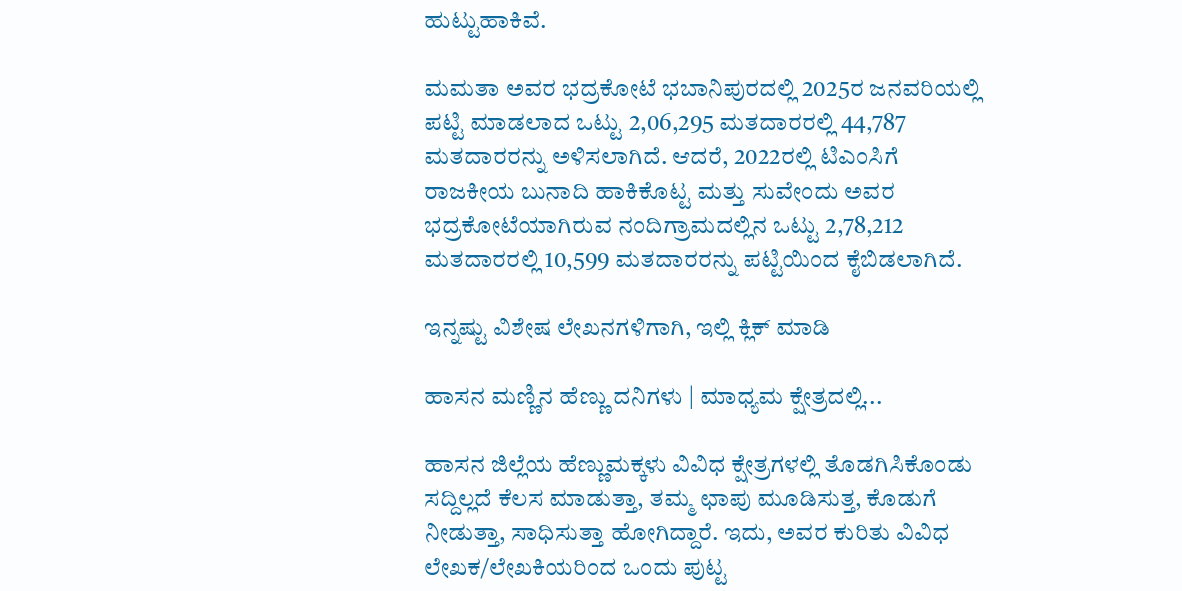ಹುಟ್ಟುಹಾಕಿವೆ.

ಮಮತಾ ಅವರ ಭದ್ರಕೋಟೆ ಭಬಾನಿಪುರದಲ್ಲಿ 2025ರ ಜನವರಿಯಲ್ಲಿ ಪಟ್ಟಿ ಮಾಡಲಾದ ಒಟ್ಟು 2,06,295 ಮತದಾರರಲ್ಲಿ 44,787 ಮತದಾರರನ್ನು ಅಳಿಸಲಾಗಿದೆ. ಆದರೆ, 2022ರಲ್ಲಿ ಟಿಎಂಸಿಗೆ ರಾಜಕೀಯ ಬುನಾದಿ ಹಾಕಿಕೊಟ್ಟ ಮತ್ತು ಸುವೇಂದು ಅವರ ಭದ್ರಕೋಟೆಯಾಗಿರುವ ನಂದಿಗ್ರಾಮದಲ್ಲಿನ ಒಟ್ಟು 2,78,212 ಮತದಾರರಲ್ಲಿ 10,599 ಮತದಾರರನ್ನು ಪಟ್ಟಿಯಿಂದ ಕೈಬಿಡಲಾಗಿದೆ.

ಇನ್ನಷ್ಟು ವಿಶೇಷ ಲೇಖನಗಳಿಗಾಗಿ, ಇಲ್ಲಿ ಕ್ಲಿಕ್ ಮಾಡಿ

ಹಾಸನ ಮಣ್ಣಿನ ಹೆಣ್ಣು ದನಿಗಳು | ಮಾಧ್ಯಮ ಕ್ಷೇತ್ರದಲ್ಲಿ...

ಹಾಸನ ಜಿಲ್ಲೆಯ ಹೆಣ್ಣುಮಕ್ಕಳು ವಿವಿಧ ಕ್ಷೇತ್ರಗಳಲ್ಲಿ ತೊಡಗಿಸಿಕೊಂಡು ಸದ್ದಿಲ್ಲದೆ ಕೆಲಸ ಮಾಡುತ್ತಾ, ತಮ್ಮ ಛಾಪು ಮೂಡಿಸುತ್ತ, ಕೊಡುಗೆ ನೀಡುತ್ತಾ, ಸಾಧಿಸುತ್ತಾ ಹೋಗಿದ್ದಾರೆ. ಇದು, ಅವರ ಕುರಿತು ವಿವಿಧ ಲೇಖಕ/ಲೇಖಕಿಯರಿಂದ ಒಂದು ಪುಟ್ಟ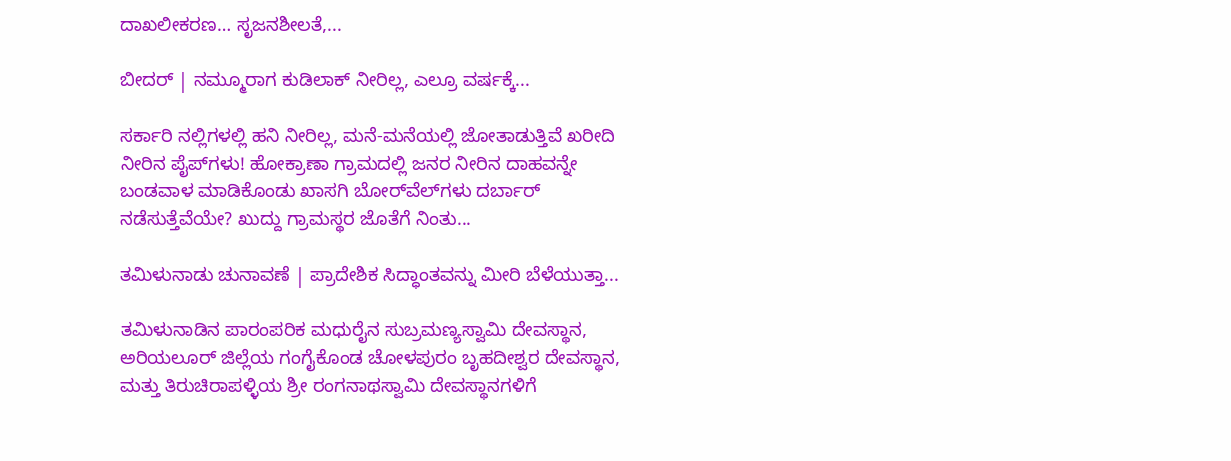ದಾಖಲೀಕರಣ… ಸೃಜನಶೀಲತೆ,...

ಬೀದರ್ | ನಮ್ಮೂರಾಗ ಕುಡಿಲಾಕ್ ನೀರಿಲ್ಲ, ಎಲ್ರೂ ವರ್ಷಕ್ಕೆ...

ಸರ್ಕಾರಿ ನಲ್ಲಿಗಳಲ್ಲಿ ಹನಿ ನೀರಿಲ್ಲ, ಮನೆ-ಮನೆಯಲ್ಲಿ ಜೋತಾಡುತ್ತಿವೆ ಖರೀದಿ ನೀರಿನ ಪೈಪ್‌ಗಳು! ಹೋಕ್ರಾಣಾ ಗ್ರಾಮದಲ್ಲಿ ಜನರ ನೀರಿನ ದಾಹವನ್ನೇ ಬಂಡವಾಳ ಮಾಡಿಕೊಂಡು ಖಾಸಗಿ ಬೋರ್‌ವೆಲ್‌ಗಳು ದರ್ಬಾರ್‌ ನಡೆಸುತ್ತೆವೆಯೇ? ಖುದ್ದು ಗ್ರಾಮಸ್ಥರ ಜೊತೆಗೆ ನಿಂತು...

ತಮಿಳುನಾಡು ಚುನಾವಣೆ | ಪ್ರಾದೇಶಿಕ ಸಿದ್ಧಾಂತವನ್ನು ಮೀರಿ ಬೆಳೆಯುತ್ತಾ...

ತಮಿಳುನಾಡಿನ ಪಾರಂಪರಿಕ ಮಧುರೈನ ಸುಬ್ರಮಣ್ಯಸ್ವಾಮಿ ದೇವಸ್ಥಾನ, ಅರಿಯಲೂರ್ ಜಿಲ್ಲೆಯ ಗಂಗೈಕೊಂಡ ಚೋಳಪುರಂ ಬೃಹದೀಶ್ವರ ದೇವಸ್ಥಾನ, ಮತ್ತು ತಿರುಚಿರಾಪಳ್ಳಿಯ ಶ್ರೀ ರಂಗನಾಥಸ್ವಾಮಿ ದೇವಸ್ಥಾನಗಳಿಗೆ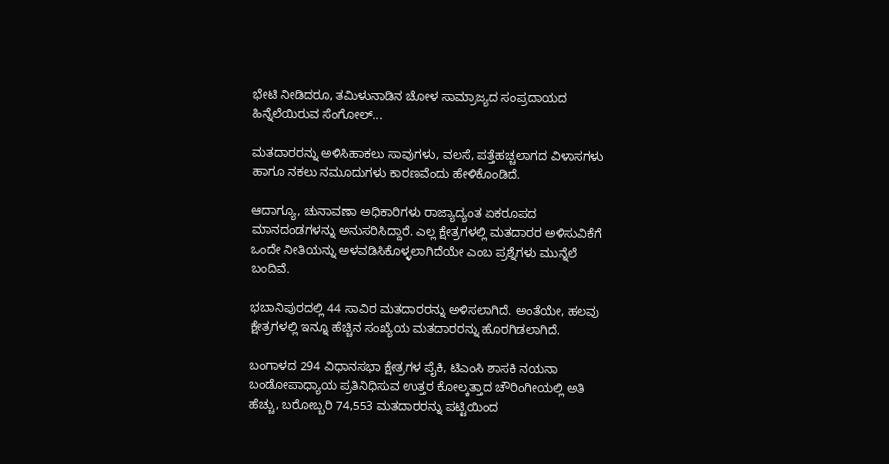ಭೇಟಿ ನೀಡಿದರೂ, ತಮಿಳುನಾಡಿನ ಚೋಳ ಸಾಮ್ರಾಜ್ಯದ ಸಂಪ್ರದಾಯದ ಹಿನ್ನೆಲೆಯಿರುವ ಸೆಂಗೋಲ್...

ಮತದಾರರನ್ನು ಅಳಿಸಿಹಾಕಲು ಸಾವುಗಳು, ವಲಸೆ, ಪತ್ತೆಹಚ್ಚಲಾಗದ ವಿಳಾಸಗಳು ಹಾಗೂ ನಕಲು ನಮೂದುಗಳು ಕಾರಣವೆಂದು ಹೇಳಿಕೊಂಡಿದೆ.

ಆದಾಗ್ಯೂ, ಚುನಾವಣಾ ಅಧಿಕಾರಿಗಳು ರಾಜ್ಯಾದ್ಯಂತ ಏಕರೂಪದ ಮಾನದಂಡಗಳನ್ನು ಅನುಸರಿಸಿದ್ದಾರೆ. ಎಲ್ಲ ಕ್ಷೇತ್ರಗಳಲ್ಲಿ ಮತದಾರರ ಅಳಿಸುವಿಕೆಗೆ ಒಂದೇ ನೀತಿಯನ್ನು ಅಳವಡಿಸಿಕೊಳ್ಳಲಾಗಿದೆಯೇ ಎಂಬ ಪ್ರಶ್ನೆಗಳು ಮುನ್ನೆಲೆ ಬಂದಿವೆ.

ಭಬಾನಿಪುರದಲ್ಲಿ 44 ಸಾವಿರ ಮತದಾರರನ್ನು ಅಳಿಸಲಾಗಿದೆ. ಅಂತೆಯೇ, ಹಲವು ಕ್ಷೇತ್ರಗಳಲ್ಲಿ ಇನ್ನೂ ಹೆಚ್ಚಿನ ಸಂಖ್ಯೆಯ ಮತದಾರರನ್ನು ಹೊರಗಿಡಲಾಗಿದೆ.

ಬಂಗಾಳದ 294 ವಿಧಾನಸಭಾ ಕ್ಷೇತ್ರಗಳ ಪೈಕಿ, ಟಿಎಂಸಿ ಶಾಸಕಿ ನಯನಾ ಬಂಡೋಪಾಧ್ಯಾಯ ಪ್ರತಿನಿಧಿಸುವ ಉತ್ತರ ಕೋಲ್ಕತ್ತಾದ ಚೌರಿಂಗೀಯಲ್ಲಿ ಅತಿ ಹೆಚ್ಚು, ಬರೋಬ್ಬರಿ 74,553 ಮತದಾರರನ್ನು ಪಟ್ಟಿಯಿಂದ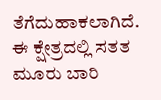ತೆಗೆದುಹಾಕಲಾಗಿದೆ.  ಈ ಕ್ಷೇತ್ರದಲ್ಲಿ ಸತತ ಮೂರು ಬಾರಿ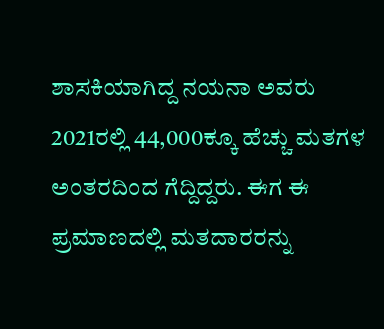ಶಾಸಕಿಯಾಗಿದ್ದ ನಯನಾ ಅವರು 2021ರಲ್ಲಿ 44,000ಕ್ಕೂ ಹೆಚ್ಚು ಮತಗಳ ಅಂತರದಿಂದ ಗೆದ್ದಿದ್ದರು. ಈಗ ಈ ಪ್ರಮಾಣದಲ್ಲಿ ಮತದಾರರನ್ನು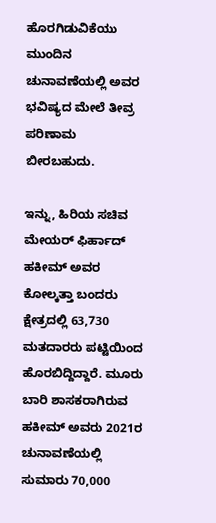ಹೊರಗಿಡುವಿಕೆಯು ಮುಂದಿನ ಚುನಾವಣೆಯಲ್ಲಿ ಅವರ ಭವಿಷ್ಯದ ಮೇಲೆ ತೀವ್ರ ಪರಿಣಾಮ ಬೀರಬಹುದು.

ಇನ್ನು, ಹಿರಿಯ ಸಚಿವ ಮೇಯರ್ ಫಿರ್ಹಾದ್ ಹಕೀಮ್ ಅವರ ಕೋಲ್ಕತ್ತಾ ಬಂದರು ಕ್ಷೇತ್ರದಲ್ಲಿ 63,730 ಮತದಾರರು ಪಟ್ಟಿಯಿಂದ ಹೊರಬಿದ್ದಿದ್ದಾರೆ. ಮೂರು ಬಾರಿ ಶಾಸಕರಾಗಿರುವ ಹಕೀಮ್ ಅವರು 2021ರ ಚುನಾವಣೆಯಲ್ಲಿ ಸುಮಾರು 70,000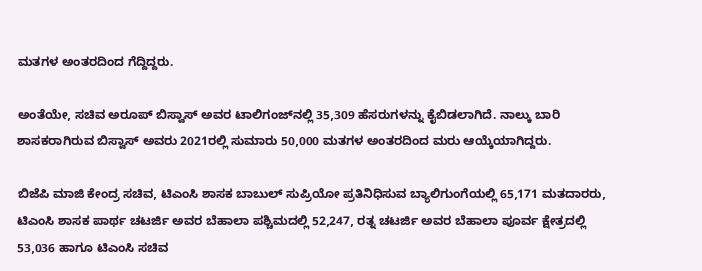ಮತಗಳ ಅಂತರದಿಂದ ಗೆದ್ದಿದ್ದರು.

ಅಂತೆಯೇ, ಸಚಿವ ಅರೂಪ್ ಬಿಸ್ವಾಸ್ ಅವರ ಟಾಲಿಗಂಜ್‌ನಲ್ಲಿ 35,309 ಹೆಸರುಗಳನ್ನು ಕೈಬಿಡಲಾಗಿದೆ. ನಾಲ್ಕು ಬಾರಿ ಶಾಸಕರಾಗಿರುವ ಬಿಸ್ವಾಸ್ ಅವರು 2021ರಲ್ಲಿ ಸುಮಾರು 50,000 ಮತಗಳ ಅಂತರದಿಂದ ಮರು ಆಯ್ಕೆಯಾಗಿದ್ದರು.

ಬಿಜೆಪಿ ಮಾಜಿ ಕೇಂದ್ರ ಸಚಿವ, ಟಿಎಂಸಿ ಶಾಸಕ ಬಾಬುಲ್ ಸುಪ್ರಿಯೋ ಪ್ರತಿನಿಧಿಸುವ ಬ್ಯಾಲಿಗುಂಗೆಯಲ್ಲಿ 65,171 ಮತದಾರರು, ಟಿಎಂಸಿ ಶಾಸಕ ಪಾರ್ಥ ಚಟರ್ಜಿ ಅವರ ಬೆಹಾಲಾ ಪಶ್ಚಿಮದಲ್ಲಿ 52,247, ರತ್ನ ಚಟರ್ಜಿ ಅವರ ಬೆಹಾಲಾ ಪೂರ್ವ ಕ್ಷೇತ್ರದಲ್ಲಿ 53,036 ಹಾಗೂ ಟಿಎಂಸಿ ಸಚಿವ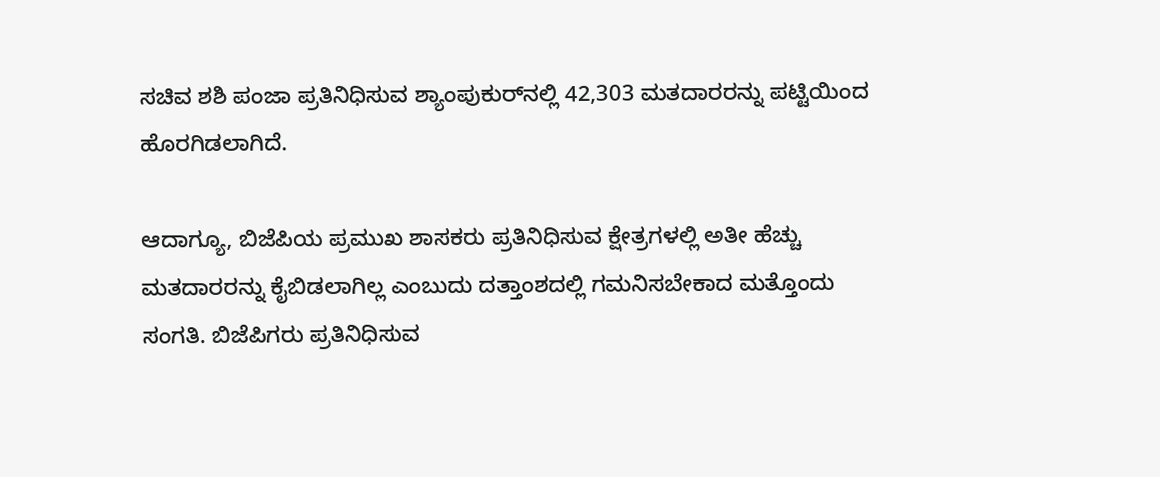ಸಚಿವ ಶಶಿ ಪಂಜಾ ಪ್ರತಿನಿಧಿಸುವ ಶ್ಯಾಂಪುಕುರ್‌ನಲ್ಲಿ 42,303 ಮತದಾರರನ್ನು ಪಟ್ಟಿಯಿಂದ ಹೊರಗಿಡಲಾಗಿದೆ.

ಆದಾಗ್ಯೂ, ಬಿಜೆಪಿಯ ಪ್ರಮುಖ ಶಾಸಕರು ಪ್ರತಿನಿಧಿಸುವ ಕ್ಷೇತ್ರಗಳಲ್ಲಿ ಅತೀ ಹೆಚ್ಚು ಮತದಾರರನ್ನು ಕೈಬಿಡಲಾಗಿಲ್ಲ ಎಂಬುದು ದತ್ತಾಂಶದಲ್ಲಿ ಗಮನಿಸಬೇಕಾದ ಮತ್ತೊಂದು ಸಂಗತಿ. ಬಿಜೆಪಿಗರು ಪ್ರತಿನಿಧಿಸುವ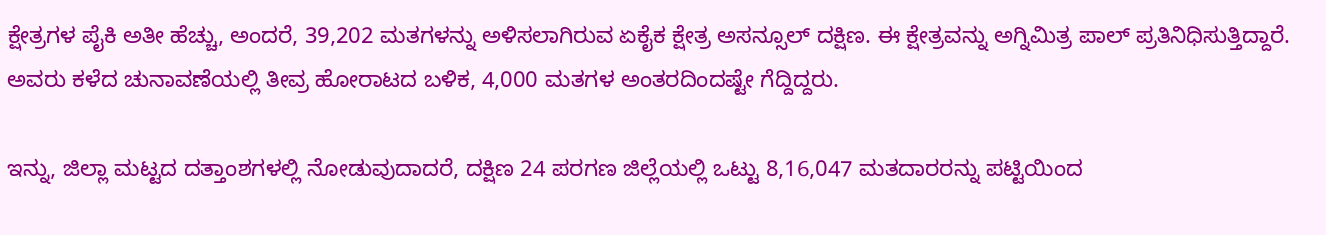ಕ್ಷೇತ್ರಗಳ ಪೈಕಿ ಅತೀ ಹೆಚ್ಚು, ಅಂದರೆ, 39,202 ಮತಗಳನ್ನು ಅಳಿಸಲಾಗಿರುವ ಏಕೈಕ ಕ್ಷೇತ್ರ ಅಸನ್ಸೂಲ್ ದಕ್ಷಿಣ. ಈ ಕ್ಷೇತ್ರವನ್ನು ಅಗ್ನಿಮಿತ್ರ ಪಾಲ್ ಪ್ರತಿನಿಧಿಸುತ್ತಿದ್ದಾರೆ. ಅವರು ಕಳೆದ ಚುನಾವಣೆಯಲ್ಲಿ ತೀವ್ರ ಹೋರಾಟದ ಬಳಿಕ, 4,000 ಮತಗಳ ಅಂತರದಿಂದಷ್ಟೇ ಗೆದ್ದಿದ್ದರು.

ಇನ್ನು, ಜಿಲ್ಲಾ ಮಟ್ಟದ ದತ್ತಾಂಶಗಳಲ್ಲಿ ನೋಡುವುದಾದರೆ, ದಕ್ಷಿಣ 24 ಪರಗಣ ಜಿಲ್ಲೆಯಲ್ಲಿ ಒಟ್ಟು 8,16,047 ಮತದಾರರನ್ನು ಪಟ್ಟಿಯಿಂದ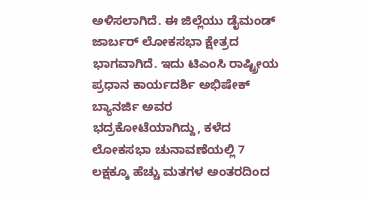ಅಳಿಸಲಾಗಿದೆ. ಈ ಜಿಲ್ಲೆಯು ಡೈಮಂಡ್‌ ಜಾರ್ಬರ್‌ ಲೋಕಸಭಾ ಕ್ಷೇತ್ರದ ಭಾಗವಾಗಿದೆ. ಇದು ಟಿಎಂಸಿ ರಾಷ್ಟ್ರೀಯ ಪ್ರಧಾನ ಕಾರ್ಯದರ್ಶಿ ಅಭಿಷೇಕ್ ಬ್ಯಾನರ್ಜಿ ಅವರ ಭದ್ರಕೋಟೆಯಾಗಿದ್ದು, ಕಳೆದ ಲೋಕಸಭಾ ಚುನಾವಣೆಯಲ್ಲಿ 7 ಲಕ್ಷಕ್ಕೂ ಹೆಚ್ಚು ಮತಗಳ ಅಂತರದಿಂದ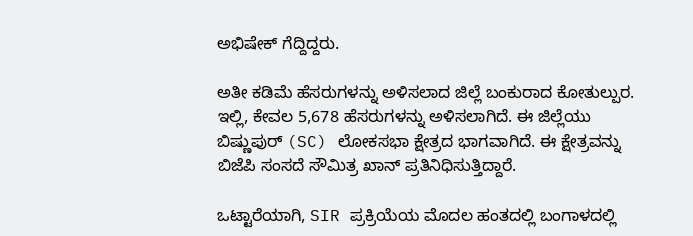ಅಭಿಷೇಕ್ ಗೆದ್ದಿದ್ದರು.

ಅತೀ ಕಡಿಮೆ ಹೆಸರುಗಳನ್ನು ಅಳಿಸಲಾದ ಜಿಲ್ಲೆ ಬಂಕುರಾದ ಕೋತುಲ್ಪುರ. ಇಲ್ಲಿ, ಕೇವಲ 5,678 ಹೆಸರುಗಳನ್ನು ಅಳಿಸಲಾಗಿದೆ. ಈ ಜಿಲ್ಲೆಯು ಬಿಷ್ಣುಪುರ್ (SC) ಲೋಕಸಭಾ ಕ್ಷೇತ್ರದ ಭಾಗವಾಗಿದೆ. ಈ ಕ್ಷೇತ್ರವನ್ನು ಬಿಜೆಪಿ ಸಂಸದೆ ಸೌಮಿತ್ರ ಖಾನ್ ಪ್ರತಿನಿಧಿಸುತ್ತಿದ್ದಾರೆ.

ಒಟ್ಟಾರೆಯಾಗಿ, SIR ಪ್ರಕ್ರಿಯೆಯ ಮೊದಲ ಹಂತದಲ್ಲಿ ಬಂಗಾಳದಲ್ಲಿ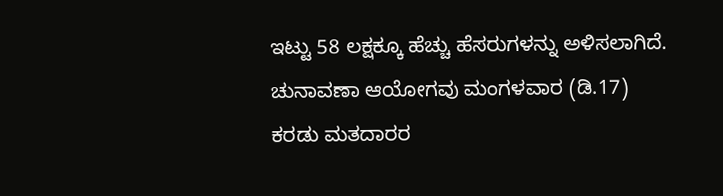ಇಟ್ಟು 58 ಲಕ್ಷಕ್ಕೂ ಹೆಚ್ಚು ಹೆಸರುಗಳನ್ನು ಅಳಿಸಲಾಗಿದೆ. ಚುನಾವಣಾ ಆಯೋಗವು ಮಂಗಳವಾರ (ಡಿ.17) ಕರಡು ಮತದಾರರ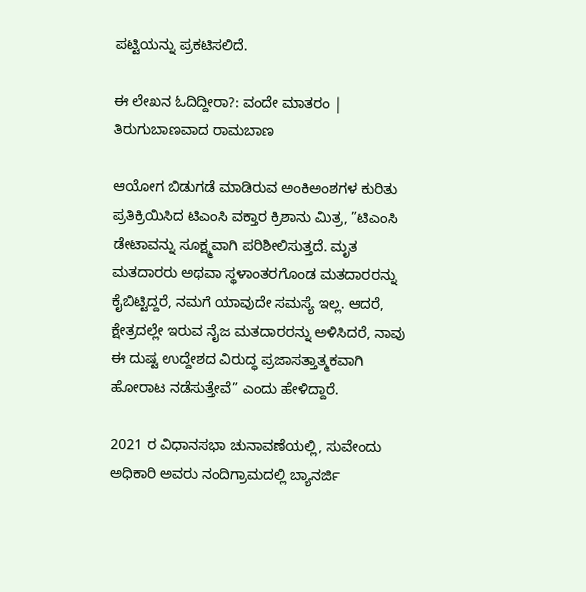ಪಟ್ಟಿಯನ್ನು ಪ್ರಕಟಿಸಲಿದೆ.

ಈ ಲೇಖನ ಓದಿದ್ದೀರಾ?: ವಂದೇ ಮಾತರಂ | ತಿರುಗುಬಾಣವಾದ ರಾಮಬಾಣ

ಆಯೋಗ ಬಿಡುಗಡೆ ಮಾಡಿರುವ ಅಂಕಿಅಂಶಗಳ ಕುರಿತು ಪ್ರತಿಕ್ರಿಯಿಸಿದ ಟಿಎಂಸಿ ವಕ್ತಾರ ಕ್ರಿಶಾನು ಮಿತ್ರ, ”ಟಿಎಂಸಿ ಡೇಟಾವನ್ನು ಸೂಕ್ಷ್ಮವಾಗಿ ಪರಿಶೀಲಿಸುತ್ತದೆ. ಮೃತ ಮತದಾರರು ಅಥವಾ ಸ್ಥಳಾಂತರಗೊಂಡ ಮತದಾರರನ್ನು ಕೈಬಿಟ್ಟಿದ್ದರೆ, ನಮಗೆ ಯಾವುದೇ ಸಮಸ್ಯೆ ಇಲ್ಲ. ಆದರೆ, ಕ್ಷೇತ್ರದಲ್ಲೇ ಇರುವ ನೈಜ ಮತದಾರರನ್ನು ಅಳಿಸಿದರೆ, ನಾವು ಈ ದುಷ್ಟ ಉದ್ದೇಶದ ವಿರುದ್ಧ ಪ್ರಜಾಸತ್ತಾತ್ಮಕವಾಗಿ ಹೋರಾಟ ನಡೆಸುತ್ತೇವೆ” ಎಂದು ಹೇಳಿದ್ದಾರೆ.

2021 ರ ವಿಧಾನಸಭಾ ಚುನಾವಣೆಯಲ್ಲಿ, ಸುವೇಂದು ಅಧಿಕಾರಿ ಅವರು ನಂದಿಗ್ರಾಮದಲ್ಲಿ ಬ್ಯಾನರ್ಜಿ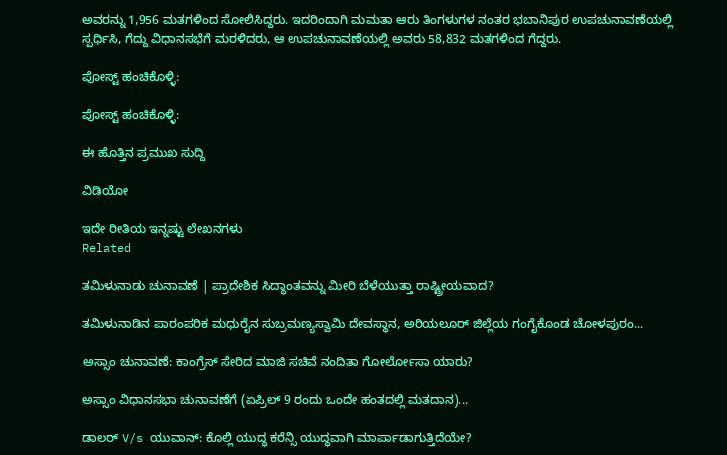ಅವರನ್ನು 1,956 ಮತಗಳಿಂದ ಸೋಲಿಸಿದ್ದರು. ಇದರಿಂದಾಗಿ ಮಮತಾ ಆರು ತಿಂಗಳುಗಳ ನಂತರ ಭಬಾನಿಪುರ ಉಪಚುನಾವಣೆಯಲ್ಲಿ ಸ್ಪರ್ಧಿಸಿ, ಗೆದ್ದು ವಿಧಾನಸಭೆಗೆ ಮರಳಿದರು, ಆ ಉಪಚುನಾವಣೆಯಲ್ಲಿ ಅವರು 58,832 ಮತಗಳಿಂದ ಗೆದ್ದರು.

ಪೋಸ್ಟ್ ಹಂಚಿಕೊಳ್ಳಿ:

ಪೋಸ್ಟ್ ಹಂಚಿಕೊಳ್ಳಿ:

ಈ ಹೊತ್ತಿನ ಪ್ರಮುಖ ಸುದ್ದಿ

ವಿಡಿಯೋ

ಇದೇ ರೀತಿಯ ಇನ್ನಷ್ಟು ಲೇಖನಗಳು
Related

ತಮಿಳುನಾಡು ಚುನಾವಣೆ | ಪ್ರಾದೇಶಿಕ ಸಿದ್ಧಾಂತವನ್ನು ಮೀರಿ ಬೆಳೆಯುತ್ತಾ ರಾಷ್ಟ್ರೀಯವಾದ?

ತಮಿಳುನಾಡಿನ ಪಾರಂಪರಿಕ ಮಧುರೈನ ಸುಬ್ರಮಣ್ಯಸ್ವಾಮಿ ದೇವಸ್ಥಾನ, ಅರಿಯಲೂರ್ ಜಿಲ್ಲೆಯ ಗಂಗೈಕೊಂಡ ಚೋಳಪುರಂ...

ಅಸ್ಸಾಂ ಚುನಾವಣೆ: ಕಾಂಗ್ರೆಸ್ ಸೇರಿದ ಮಾಜಿ ಸಚಿವೆ ನಂದಿತಾ ಗೋರ್ಲೋಸಾ ಯಾರು?

ಅಸ್ಸಾಂ ವಿಧಾನಸಭಾ ಚುನಾವಣೆಗೆ (ಏಪ್ರಿಲ್ 9 ರಂದು ಒಂದೇ ಹಂತದಲ್ಲಿ ಮತದಾನ)...

ಡಾಲರ್ V/s ಯುವಾನ್: ಕೊಲ್ಲಿ ಯುದ್ಧ ಕರೆನ್ಸಿ ಯುದ್ಧವಾಗಿ ಮಾರ್ಪಾಡಾಗುತ್ತಿದೆಯೇ?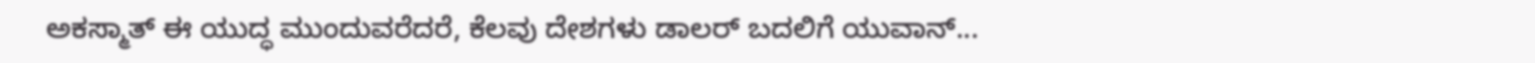ಅಕಸ್ಮಾತ್ ಈ ಯುದ್ಧ ಮುಂದುವರೆದರೆ, ಕೆಲವು ದೇಶಗಳು ಡಾಲರ್ ಬದಲಿಗೆ ಯುವಾನ್...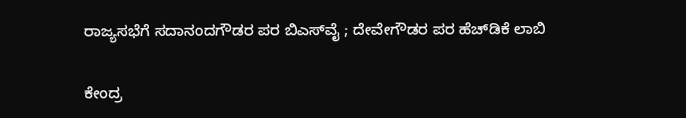ರಾಜ್ಯಸಭೆಗೆ ಸದಾನಂದಗೌಡರ ಪರ ಬಿಎಸ್‌ವೈ ; ದೇವೇಗೌಡರ ಪರ ಹೆಚ್‌ಡಿಕೆ ಲಾಬಿ

ಕೇಂದ್ರ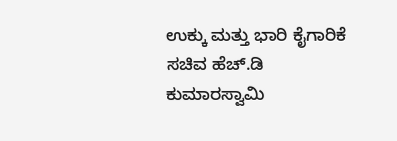ಉಕ್ಕು ಮತ್ತು ಭಾರಿ ಕೈಗಾರಿಕೆ ಸಚಿವ ಹೆಚ್‌.ಡಿ ಕುಮಾರಸ್ವಾಮಿ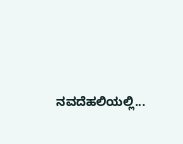ನವದೆಹಲಿಯಲ್ಲಿ...